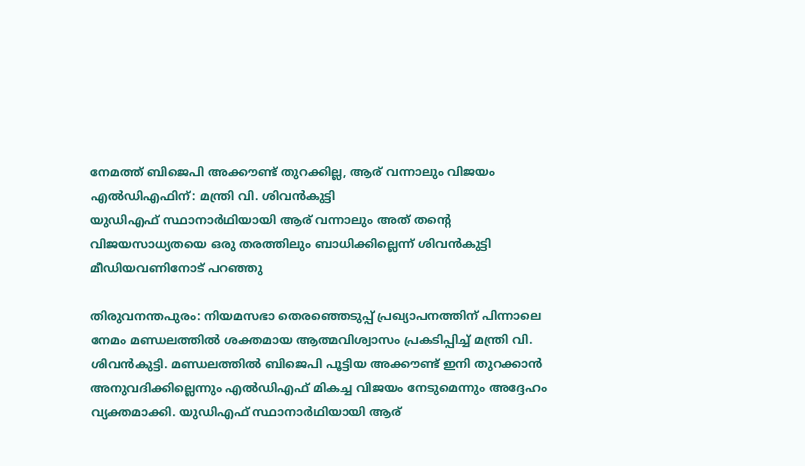നേമത്ത് ബിജെപി അക്കൗണ്ട് തുറക്കില്ല, ആര് വന്നാലും വിജയം എൽഡിഎഫിന്: മന്ത്രി വി. ശിവൻകുട്ടി
യുഡിഎഫ് സ്ഥാനാർഥിയായി ആര് വന്നാലും അത് തന്റെ വിജയസാധ്യതയെ ഒരു തരത്തിലും ബാധിക്കില്ലെന്ന് ശിവൻകുട്ടി മീഡിയവണിനോട് പറഞ്ഞു

തിരുവനന്തപുരം: നിയമസഭാ തെരഞ്ഞെടുപ്പ് പ്രഖ്യാപനത്തിന് പിന്നാലെ നേമം മണ്ഡലത്തിൽ ശക്തമായ ആത്മവിശ്വാസം പ്രകടിപ്പിച്ച് മന്ത്രി വി. ശിവൻകുട്ടി. മണ്ഡലത്തിൽ ബിജെപി പൂട്ടിയ അക്കൗണ്ട് ഇനി തുറക്കാൻ അനുവദിക്കില്ലെന്നും എൽഡിഎഫ് മികച്ച വിജയം നേടുമെന്നും അദ്ദേഹം വ്യക്തമാക്കി. യുഡിഎഫ് സ്ഥാനാർഥിയായി ആര്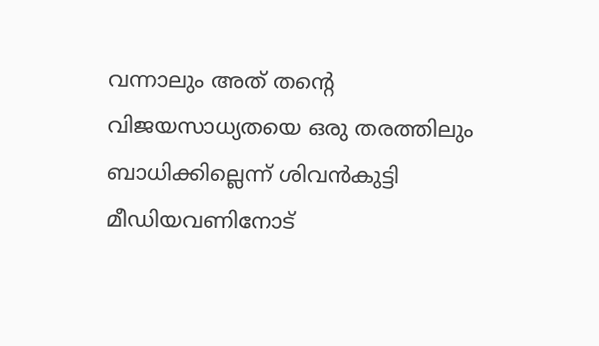വന്നാലും അത് തന്റെ വിജയസാധ്യതയെ ഒരു തരത്തിലും ബാധിക്കില്ലെന്ന് ശിവൻകുട്ടി മീഡിയവണിനോട്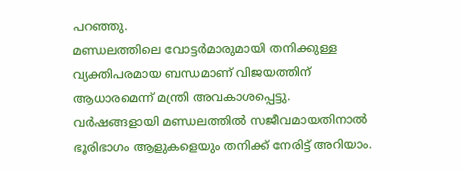പറഞ്ഞു.
മണ്ഡലത്തിലെ വോട്ടർമാരുമായി തനിക്കുള്ള വ്യക്തിപരമായ ബന്ധമാണ് വിജയത്തിന് ആധാരമെന്ന് മന്ത്രി അവകാശപ്പെട്ടു. വർഷങ്ങളായി മണ്ഡലത്തിൽ സജീവമായതിനാൽ ഭൂരിഭാഗം ആളുകളെയും തനിക്ക് നേരിട്ട് അറിയാം.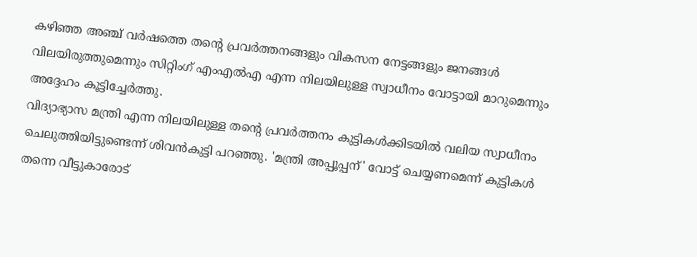കഴിഞ്ഞ അഞ്ച് വർഷത്തെ തന്റെ പ്രവർത്തനങ്ങളും വികസന നേട്ടങ്ങളും ജനങ്ങൾ വിലയിരുത്തുമെന്നും സിറ്റിംഗ് എംഎൽഎ എന്ന നിലയിലുള്ള സ്വാധീനം വോട്ടായി മാറുമെന്നും അദ്ദേഹം കൂട്ടിച്ചേർത്തു.
വിദ്യാഭ്യാസ മന്ത്രി എന്ന നിലയിലുള്ള തന്റെ പ്രവർത്തനം കുട്ടികൾക്കിടയിൽ വലിയ സ്വാധീനം ചെലുത്തിയിട്ടുണ്ടെന്ന് ശിവൻകുട്ടി പറഞ്ഞു. 'മന്ത്രി അപ്പൂപ്പന്' വോട്ട് ചെയ്യണമെന്ന് കുട്ടികൾ തന്നെ വീട്ടുകാരോട്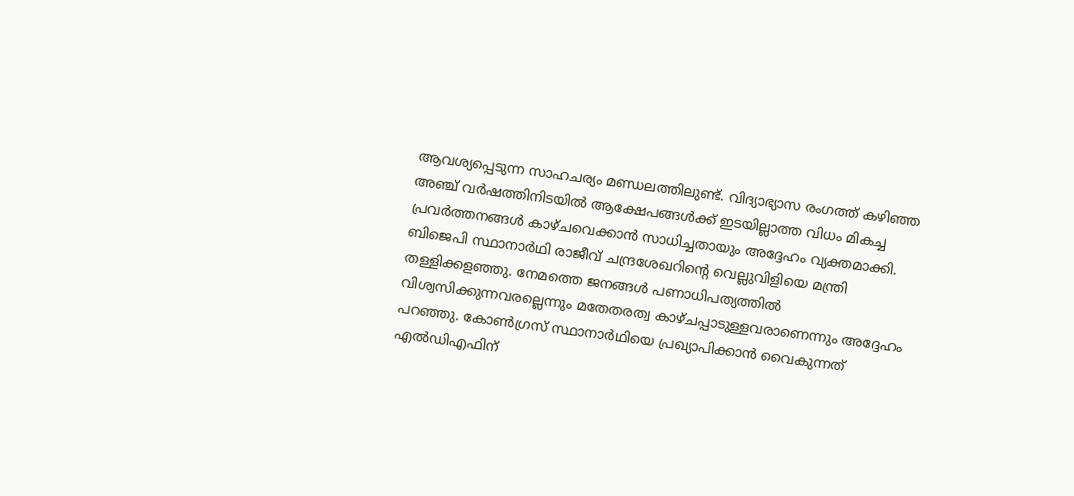ആവശ്യപ്പെടുന്ന സാഹചര്യം മണ്ഡലത്തിലുണ്ട്. വിദ്യാഭ്യാസ രംഗത്ത് കഴിഞ്ഞ അഞ്ച് വർഷത്തിനിടയിൽ ആക്ഷേപങ്ങൾക്ക് ഇടയില്ലാത്ത വിധം മികച്ച പ്രവർത്തനങ്ങൾ കാഴ്ചവെക്കാൻ സാധിച്ചതായും അദ്ദേഹം വ്യക്തമാക്കി.
ബിജെപി സ്ഥാനാർഥി രാജീവ് ചന്ദ്രശേഖറിന്റെ വെല്ലുവിളിയെ മന്ത്രി തള്ളിക്കളഞ്ഞു. നേമത്തെ ജനങ്ങൾ പണാധിപത്യത്തിൽ വിശ്വസിക്കുന്നവരല്ലെന്നും മതേതരത്വ കാഴ്ചപ്പാടുള്ളവരാണെന്നും അദ്ദേഹം പറഞ്ഞു. കോൺഗ്രസ് സ്ഥാനാർഥിയെ പ്രഖ്യാപിക്കാൻ വൈകുന്നത് എൽഡിഎഫിന്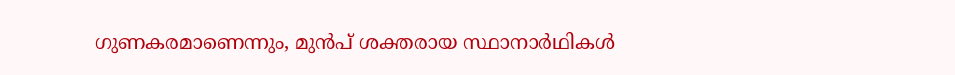ഗുണകരമാണെന്നും, മുൻപ് ശക്തരായ സ്ഥാനാർഥികൾ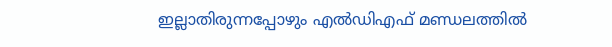ഇല്ലാതിരുന്നപ്പോഴും എൽഡിഎഫ് മണ്ഡലത്തിൽ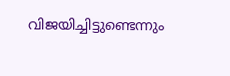വിജയിച്ചിട്ടുണ്ടെന്നും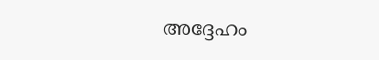അദ്ദേഹം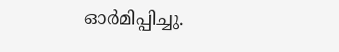ഓർമിപ്പിച്ചു.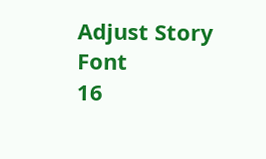Adjust Story Font
16